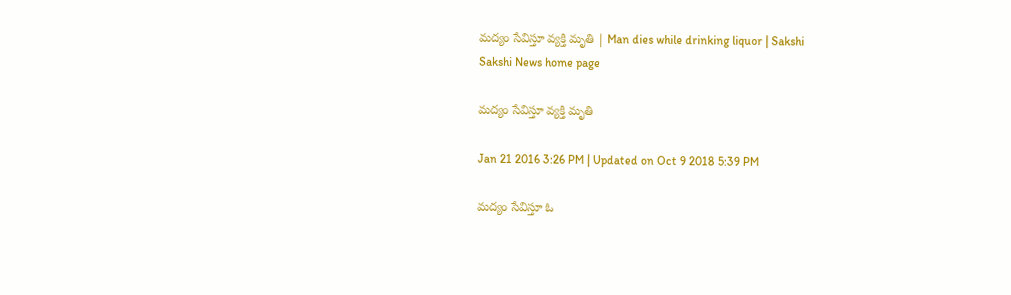మద్యం సేవిస్తూ వ్యక్తి మృతి | Man dies while drinking liquor | Sakshi
Sakshi News home page

మద్యం సేవిస్తూ వ్యక్తి మృతి

Jan 21 2016 3:26 PM | Updated on Oct 9 2018 5:39 PM

మద్యం సేవిస్తూ ఓ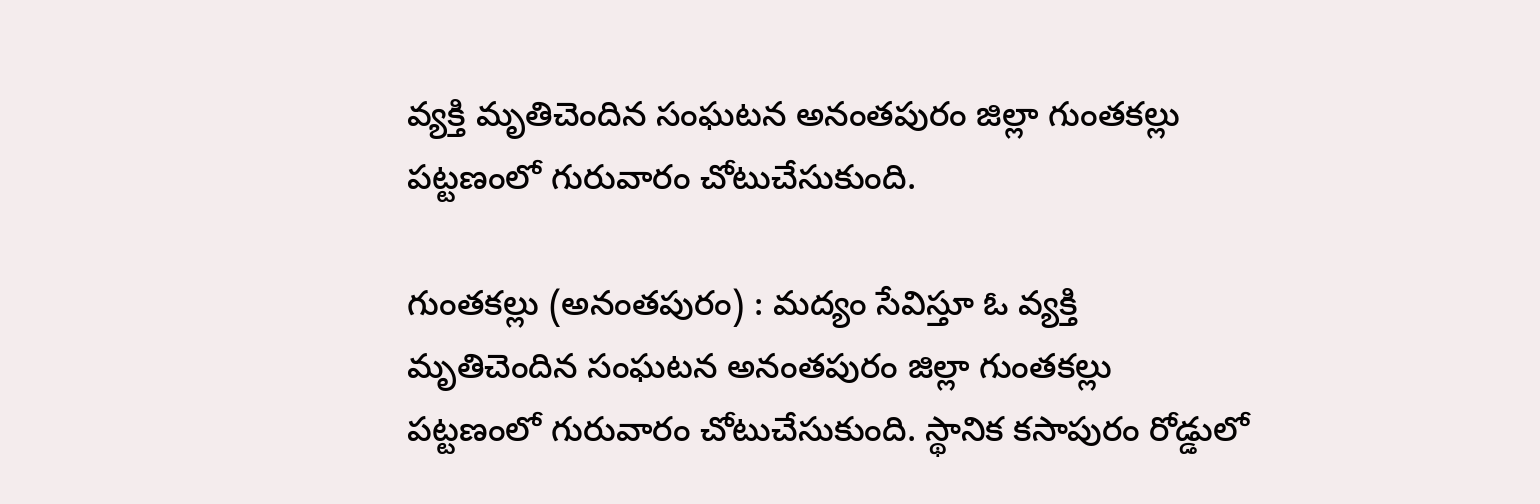వ్యక్తి మృతిచెందిన సంఘటన అనంతపురం జిల్లా గుంతకల్లు పట్టణంలో గురువారం చోటుచేసుకుంది.

గుంతకల్లు (అనంతపురం) : మద్యం సేవిస్తూ ఓ వ్యక్తి మృతిచెందిన సంఘటన అనంతపురం జిల్లా గుంతకల్లు పట్టణంలో గురువారం చోటుచేసుకుంది. స్థానిక కసాపురం రోడ్డులో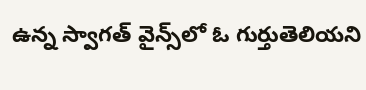ఉన్న స్వాగత్ వైన్స్‌లో ఓ గుర్తుతెలియని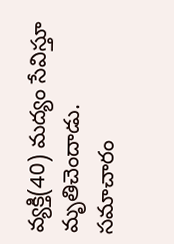వ్యక్తి(40) మద్యం సేవిస్తూ మృతిచెందాడు. సమాచారం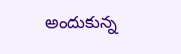అందుకున్న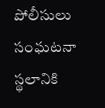పోలీసులు సంఘటనా స్థలానికి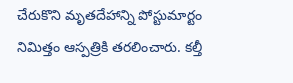చేరుకొని మృతదేహాన్ని పోస్టుమార్టం నిమిత్తం ఆస్పత్రికి తరలించారు. కల్తీ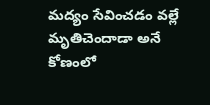మద్యం సేవించడం వల్లే మృతిచెందాడా అనే కోణంలో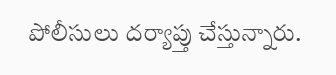పోలీసులు దర్యాప్తు చేస్తున్నారు.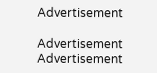Advertisement

Advertisement
Advertisement